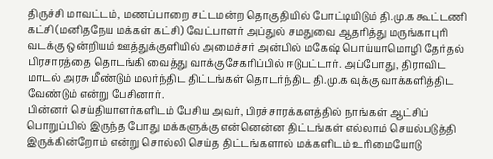திருச்சி மாவட்டம், மணப்பாறை சட்டமன்ற தொகுதியில் போட்டியிடும் தி.மு.க கூட்டணி கட்சி (மனிதநேய மக்கள் கட்சி) வேட்பாளர் அப்துல் சமதுவை ஆதரித்து மருங்காபுரி வடக்கு ஒன்றியம் ஊத்துக்குளியில் அமைச்சர் அன்பில் மகேஷ் பொய்யாமொழி தேர்தல் பிரசாரத்தை தொடங்கி வைத்து வாக்குசேகரிப்பில் ஈடுபட்டார். அப்போது, திராவிட மாடல் அரசு மீண்டும் மலர்ந்திட திட்டங்கள் தொடர்ந்திட தி.மு.க வுக்கு வாக்களித்திட வேண்டும் என்று பேசினார்.
பின்னர் செய்தியாளர்களிடம் பேசிய அவர், பிரச்சாரக்களத்தில் நாங்கள் ஆட்சிப் பொறுப்பில் இருந்த போது மக்களுக்கு என்னென்ன திட்டங்கள் எல்லாம் செயல்படுத்தி இருக்கின்றோம் என்று சொல்லி செய்த திட்டங்களால் மக்களிடம் உரிமையோடு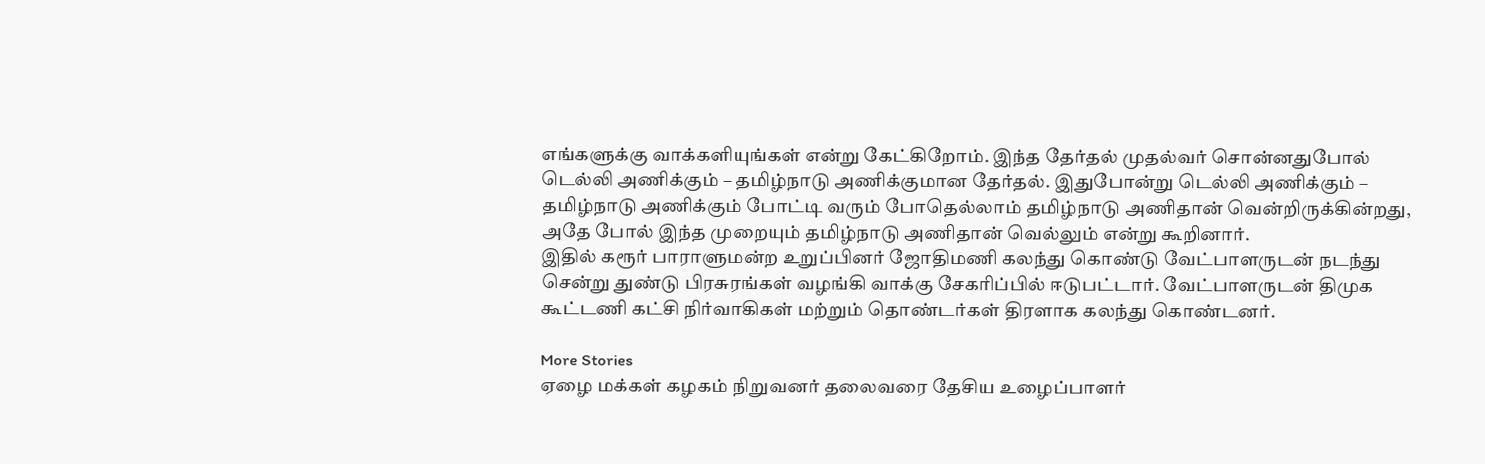எங்களுக்கு வாக்களியுங்கள் என்று கேட்கிறோம். இந்த தேர்தல் முதல்வர் சொன்னதுபோல் டெல்லி அணிக்கும் – தமிழ்நாடு அணிக்குமான தேர்தல். இதுபோன்று டெல்லி அணிக்கும் – தமிழ்நாடு அணிக்கும் போட்டி வரும் போதெல்லாம் தமிழ்நாடு அணிதான் வென்றிருக்கின்றது, அதே போல் இந்த முறையும் தமிழ்நாடு அணிதான் வெல்லும் என்று கூறினார்.
இதில் கரூர் பாராளுமன்ற உறுப்பினர் ஜோதிமணி கலந்து கொண்டு வேட்பாளருடன் நடந்து சென்று துண்டு பிரசுரங்கள் வழங்கி வாக்கு சேகரிப்பில் ஈடுபட்டார். வேட்பாளருடன் திமுக கூட்டணி கட்சி நிர்வாகிகள் மற்றும் தொண்டர்கள் திரளாக கலந்து கொண்டனர்.

More Stories
ஏழை மக்கள் கழகம் நிறுவனர் தலைவரை தேசிய உழைப்பாளர்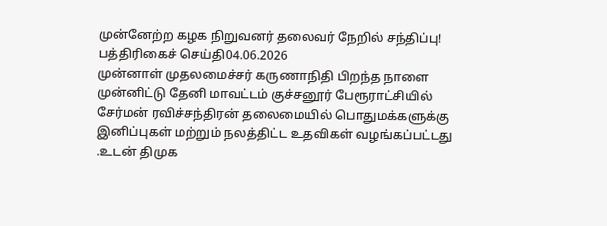முன்னேற்ற கழக நிறுவனர் தலைவர் நேறில் சந்திப்பு!
பத்திரிகைச் செய்தி04.06.2026
முன்னாள் முதலமைச்சர் கருணாநிதி பிறந்த நாளை முன்னிட்டு தேனி மாவட்டம் குச்சனூர் பேரூராட்சியில் சேர்மன் ரவிச்சந்திரன் தலைமையில் பொதுமக்களுக்கு இனிப்புகள் மற்றும் நலத்திட்ட உதவிகள் வழங்கப்பட்டது .உடன் திமுக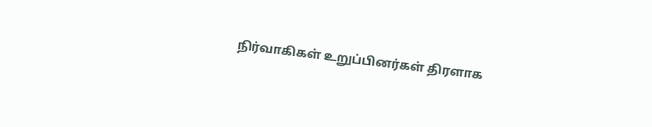நிர்வாகிகள் உறுப்பினர்கள் திரளாக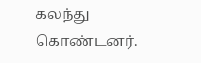கலந்து கொண்டனர்.